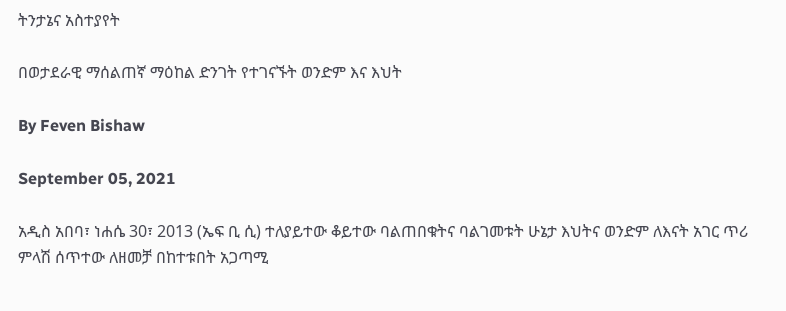ትንታኔና አስተያየት

በወታደራዊ ማሰልጠኛ ማዕከል ድንገት የተገናኙት ወንድም እና እህት

By Feven Bishaw

September 05, 2021

አዲስ አበባ፣ ነሐሴ 30፣ 2013 (ኤፍ ቢ ሲ) ተለያይተው ቆይተው ባልጠበቁትና ባልገመቱት ሁኔታ እህትና ወንድም ለእናት አገር ጥሪ ምላሽ ሰጥተው ለዘመቻ በከተቱበት አጋጣሚ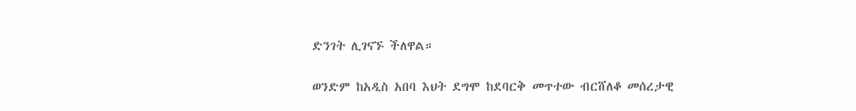ድንገት ሊገናኙ ችለዋል።

ወንድም ከአዲስ አበባ እህት ደግሞ ከደባርቅ መጥተው ብርሸለቆ መሰረታዊ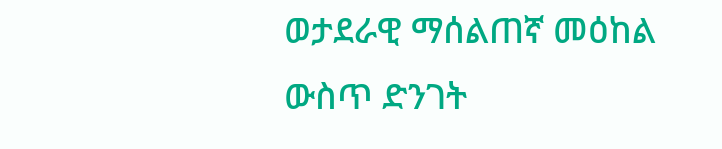ወታደራዊ ማሰልጠኛ መዕከል ውስጥ ድንገት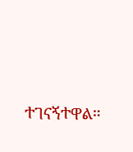ተገናኝተዋል።